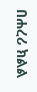በሐረሪ ክልል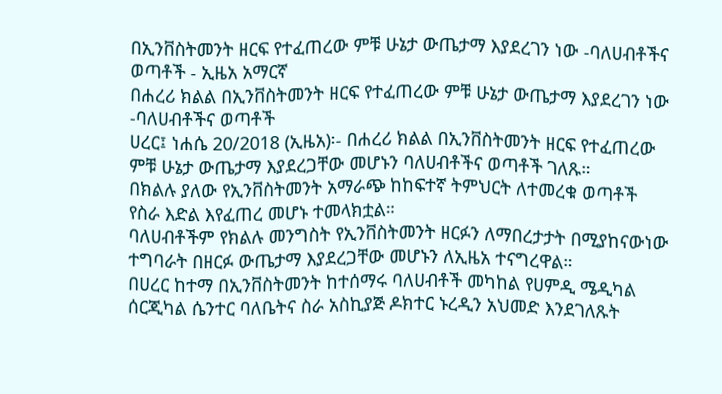በኢንቨስትመንት ዘርፍ የተፈጠረው ምቹ ሁኔታ ውጤታማ እያደረገን ነው -ባለሀብቶችና ወጣቶች - ኢዜአ አማርኛ
በሐረሪ ክልል በኢንቨስትመንት ዘርፍ የተፈጠረው ምቹ ሁኔታ ውጤታማ እያደረገን ነው -ባለሀብቶችና ወጣቶች
ሀረር፤ ነሐሴ 20/2018 (ኢዜአ)፡- በሐረሪ ክልል በኢንቨስትመንት ዘርፍ የተፈጠረው ምቹ ሁኔታ ውጤታማ እያደረጋቸው መሆኑን ባለሀብቶችና ወጣቶች ገለጹ።
በክልሉ ያለው የኢንቨስትመንት አማራጭ ከከፍተኛ ትምህርት ለተመረቁ ወጣቶች የስራ እድል እየፈጠረ መሆኑ ተመላክቷል።
ባለሀብቶችም የክልሉ መንግስት የኢንቨስትመንት ዘርፉን ለማበረታታት በሚያከናውነው ተግባራት በዘርፉ ውጤታማ እያደረጋቸው መሆኑን ለኢዜአ ተናግረዋል።
በሀረር ከተማ በኢንቨስትመንት ከተሰማሩ ባለሀብቶች መካከል የሀምዲ ሜዲካል ሰርጂካል ሴንተር ባለቤትና ስራ አስኪያጅ ዶክተር ኑረዲን አህመድ እንደገለጹት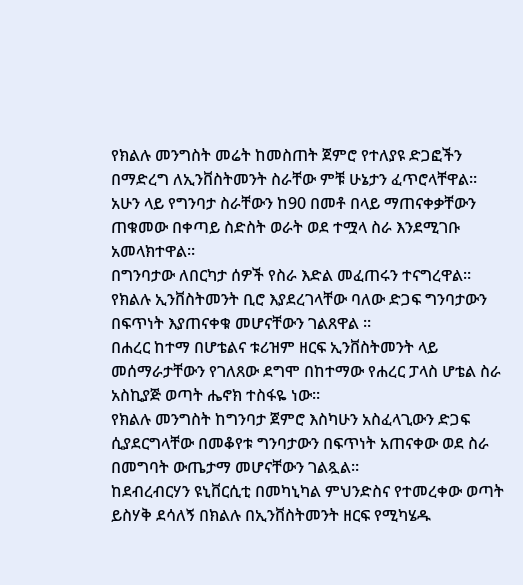የክልሉ መንግስት መሬት ከመስጠት ጀምሮ የተለያዩ ድጋፎችን በማድረግ ለኢንቨስትመንት ስራቸው ምቹ ሁኔታን ፈጥሮላቸዋል።
አሁን ላይ የግንባታ ስራቸውን ከ90 በመቶ በላይ ማጠናቀቃቸውን ጠቁመው በቀጣይ ስድስት ወራት ወደ ተሟላ ስራ እንደሚገቡ አመላክተዋል።
በግንባታው ለበርካታ ሰዎች የስራ እድል መፈጠሩን ተናግረዋል።
የክልሉ ኢንቨስትመንት ቢሮ እያደረገላቸው ባለው ድጋፍ ግንባታውን በፍጥነት እያጠናቀቁ መሆናቸውን ገልጸዋል ።
በሐረር ከተማ በሆቴልና ቱሪዝም ዘርፍ ኢንቨስትመንት ላይ መሰማራታቸውን የገለጸው ደግሞ በከተማው የሐረር ፓላስ ሆቴል ስራ አስኪያጅ ወጣት ሔኖክ ተስፋዬ ነው።
የክልሉ መንግስት ከግንባታ ጀምሮ እስካሁን አስፈላጊውን ድጋፍ ሲያደርግላቸው በመቆየቱ ግንባታውን በፍጥነት አጠናቀው ወደ ስራ በመግባት ውጤታማ መሆናቸውን ገልጿል።
ከደብረብርሃን ዩኒቨርሲቲ በመካኒካል ምህንድስና የተመረቀው ወጣት ይስሃቅ ደሳለኝ በክልሉ በኢንቨስትመንት ዘርፍ የሚካሄዱ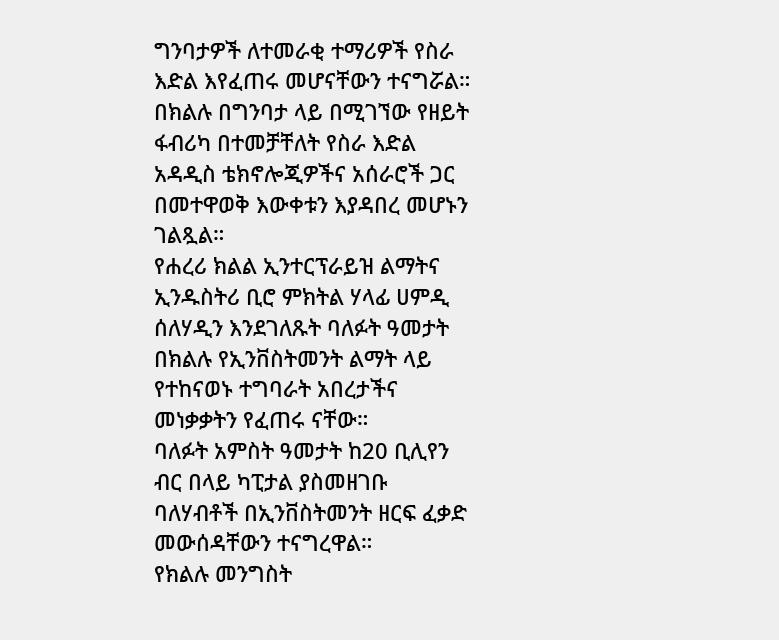ግንባታዎች ለተመራቂ ተማሪዎች የስራ እድል እየፈጠሩ መሆናቸውን ተናግሯል።
በክልሉ በግንባታ ላይ በሚገኘው የዘይት ፋብሪካ በተመቻቸለት የስራ እድል አዳዲስ ቴክኖሎጂዎችና አሰራሮች ጋር በመተዋወቅ እውቀቱን እያዳበረ መሆኑን ገልጿል።
የሐረሪ ክልል ኢንተርፕራይዝ ልማትና ኢንዱስትሪ ቢሮ ምክትል ሃላፊ ሀምዲ ሰለሃዲን እንደገለጹት ባለፉት ዓመታት በክልሉ የኢንቨስትመንት ልማት ላይ የተከናወኑ ተግባራት አበረታችና መነቃቃትን የፈጠሩ ናቸው።
ባለፉት አምስት ዓመታት ከ20 ቢሊየን ብር በላይ ካፒታል ያስመዘገቡ ባለሃብቶች በኢንቨስትመንት ዘርፍ ፈቃድ መውሰዳቸውን ተናግረዋል።
የክልሉ መንግስት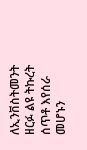ለኢንቨስትመንት ዘርፉ ልዩ ትኩረት ሰጥቶ እየሰራ መሆኑን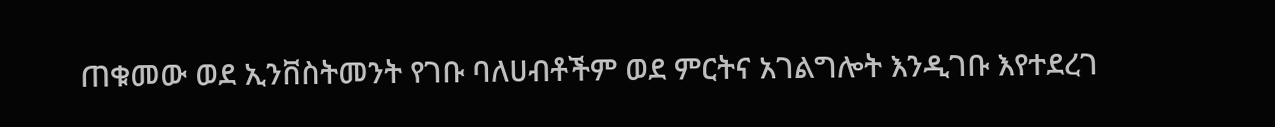ጠቁመው ወደ ኢንቨስትመንት የገቡ ባለሀብቶችም ወደ ምርትና አገልግሎት እንዲገቡ እየተደረገ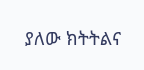ያለው ክትትልና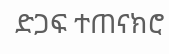ድጋፍ ተጠናክሮ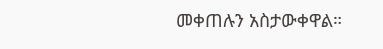መቀጠሉን አስታውቀዋል።